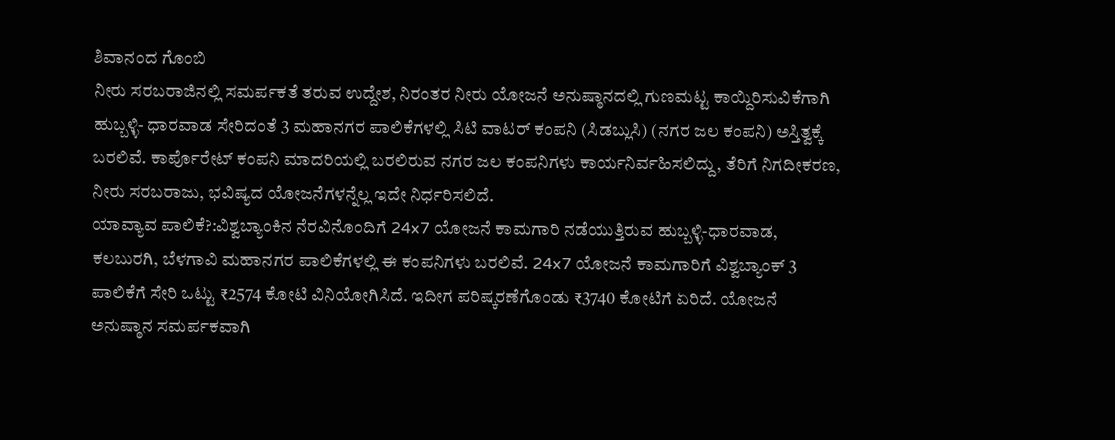ಶಿವಾನಂದ ಗೊಂಬಿ
ನೀರು ಸರಬರಾಜಿನಲ್ಲಿ ಸಮರ್ಪಕತೆ ತರುವ ಉದ್ದೇಶ, ನಿರಂತರ ನೀರು ಯೋಜನೆ ಅನುಷ್ಠಾನದಲ್ಲಿ ಗುಣಮಟ್ಟ ಕಾಯ್ದಿರಿಸುವಿಕೆಗಾಗಿ ಹುಬ್ಬಳ್ಳಿ- ಧಾರವಾಡ ಸೇರಿದಂತೆ 3 ಮಹಾನಗರ ಪಾಲಿಕೆಗಳಲ್ಲಿ ಸಿಟಿ ವಾಟರ್ ಕಂಪನಿ (ಸಿಡಬ್ಲುಸಿ) (ನಗರ ಜಲ ಕಂಪನಿ) ಅಸ್ತಿತ್ವಕ್ಕೆ ಬರಲಿವೆ. ಕಾರ್ಪೊರೇಟ್ ಕಂಪನಿ ಮಾದರಿಯಲ್ಲಿ ಬರಲಿರುವ ನಗರ ಜಲ ಕಂಪನಿಗಳು ಕಾರ್ಯನಿರ್ವಹಿಸಲಿದ್ದು, ತೆರಿಗೆ ನಿಗದೀಕರಣ, ನೀರು ಸರಬರಾಜು, ಭವಿಷ್ಯದ ಯೋಜನೆಗಳನ್ನೆಲ್ಲ ಇದೇ ನಿರ್ಧರಿಸಲಿದೆ.
ಯಾವ್ಯಾವ ಪಾಲಿಕೆ?:ವಿಶ್ವಬ್ಯಾಂಕಿನ ನೆರವಿನೊಂದಿಗೆ 24x7 ಯೋಜನೆ ಕಾಮಗಾರಿ ನಡೆಯುತ್ತಿರುವ ಹುಬ್ಬಳ್ಳಿ-ಧಾರವಾಡ, ಕಲಬುರಗಿ, ಬೆಳಗಾವಿ ಮಹಾನಗರ ಪಾಲಿಕೆಗಳಲ್ಲಿ ಈ ಕಂಪನಿಗಳು ಬರಲಿವೆ. 24x7 ಯೋಜನೆ ಕಾಮಗಾರಿಗೆ ವಿಶ್ವಬ್ಯಾಂಕ್ 3 ಪಾಲಿಕೆಗೆ ಸೇರಿ ಒಟ್ಟು ₹2574 ಕೋಟಿ ವಿನಿಯೋಗಿಸಿದೆ. ಇದೀಗ ಪರಿಷ್ಕರಣೆಗೊಂಡು ₹3740 ಕೋಟಿಗೆ ಏರಿದೆ. ಯೋಜನೆ ಅನುಷ್ಠಾನ ಸಮರ್ಪಕವಾಗಿ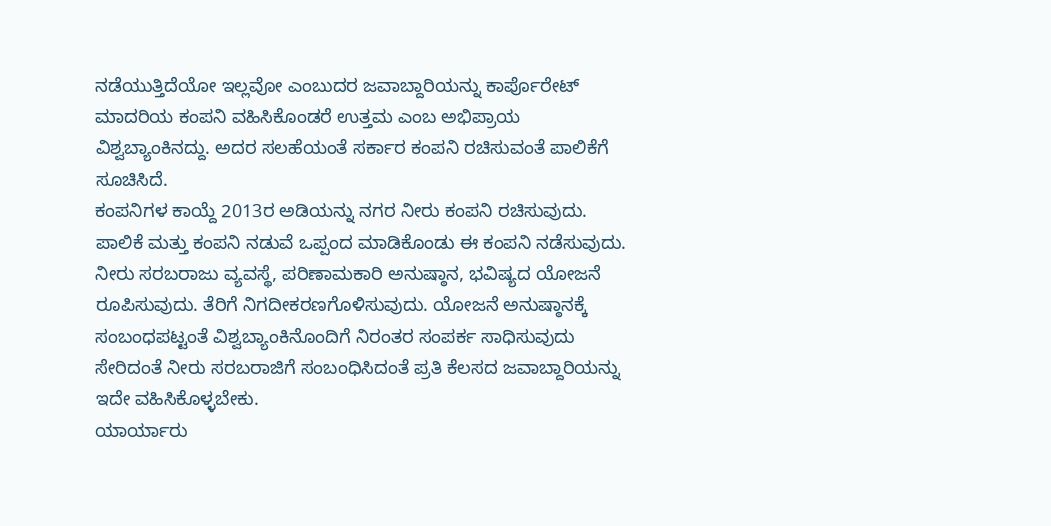ನಡೆಯುತ್ತಿದೆಯೋ ಇಲ್ಲವೋ ಎಂಬುದರ ಜವಾಬ್ದಾರಿಯನ್ನು ಕಾರ್ಪೊರೇಟ್ ಮಾದರಿಯ ಕಂಪನಿ ವಹಿಸಿಕೊಂಡರೆ ಉತ್ತಮ ಎಂಬ ಅಭಿಪ್ರಾಯ ವಿಶ್ವಬ್ಯಾಂಕಿನದ್ದು. ಅದರ ಸಲಹೆಯಂತೆ ಸರ್ಕಾರ ಕಂಪನಿ ರಚಿಸುವಂತೆ ಪಾಲಿಕೆಗೆ ಸೂಚಿಸಿದೆ.
ಕಂಪನಿಗಳ ಕಾಯ್ದೆ 2013ರ ಅಡಿಯನ್ನು ನಗರ ನೀರು ಕಂಪನಿ ರಚಿಸುವುದು. ಪಾಲಿಕೆ ಮತ್ತು ಕಂಪನಿ ನಡುವೆ ಒಪ್ಪಂದ ಮಾಡಿಕೊಂಡು ಈ ಕಂಪನಿ ನಡೆಸುವುದು. ನೀರು ಸರಬರಾಜು ವ್ಯವಸ್ಥೆ, ಪರಿಣಾಮಕಾರಿ ಅನುಷ್ಠಾನ, ಭವಿಷ್ಯದ ಯೋಜನೆ ರೂಪಿಸುವುದು. ತೆರಿಗೆ ನಿಗದೀಕರಣಗೊಳಿಸುವುದು. ಯೋಜನೆ ಅನುಷ್ಠಾನಕ್ಕೆ ಸಂಬಂಧಪಟ್ಟಂತೆ ವಿಶ್ವಬ್ಯಾಂಕಿನೊಂದಿಗೆ ನಿರಂತರ ಸಂಪರ್ಕ ಸಾಧಿಸುವುದು ಸೇರಿದಂತೆ ನೀರು ಸರಬರಾಜಿಗೆ ಸಂಬಂಧಿಸಿದಂತೆ ಪ್ರತಿ ಕೆಲಸದ ಜವಾಬ್ದಾರಿಯನ್ನು ಇದೇ ವಹಿಸಿಕೊಳ್ಳಬೇಕು.
ಯಾರ್ಯಾರು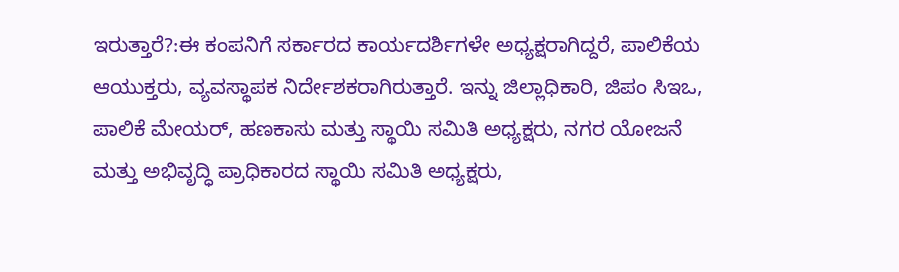ಇರುತ್ತಾರೆ?:ಈ ಕಂಪನಿಗೆ ಸರ್ಕಾರದ ಕಾರ್ಯದರ್ಶಿಗಳೇ ಅಧ್ಯಕ್ಷರಾಗಿದ್ದರೆ, ಪಾಲಿಕೆಯ ಆಯುಕ್ತರು, ವ್ಯವಸ್ಥಾಪಕ ನಿರ್ದೇಶಕರಾಗಿರುತ್ತಾರೆ. ಇನ್ನು ಜಿಲ್ಲಾಧಿಕಾರಿ, ಜಿಪಂ ಸಿಇಒ, ಪಾಲಿಕೆ ಮೇಯರ್, ಹಣಕಾಸು ಮತ್ತು ಸ್ಥಾಯಿ ಸಮಿತಿ ಅಧ್ಯಕ್ಷರು, ನಗರ ಯೋಜನೆ ಮತ್ತು ಅಭಿವೃದ್ಧಿ ಪ್ರಾಧಿಕಾರದ ಸ್ಥಾಯಿ ಸಮಿತಿ ಅಧ್ಯಕ್ಷರು,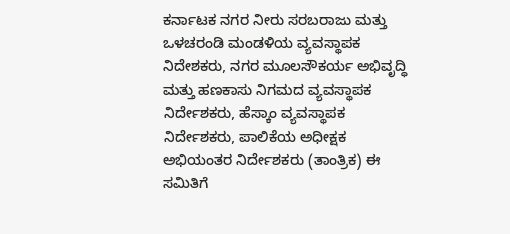ಕರ್ನಾಟಕ ನಗರ ನೀರು ಸರಬರಾಜು ಮತ್ತು ಒಳಚರಂಡಿ ಮಂಡಳಿಯ ವ್ಯವಸ್ಥಾಪಕ ನಿದೇಶಕರು, ನಗರ ಮೂಲಸೌಕರ್ಯ ಅಭಿವೃದ್ಧಿ ಮತ್ತು ಹಣಕಾಸು ನಿಗಮದ ವ್ಯವಸ್ಥಾಪಕ ನಿರ್ದೇಶಕರು, ಹೆಸ್ಕಾಂ ವ್ಯವಸ್ಥಾಪಕ ನಿರ್ದೇಶಕರು, ಪಾಲಿಕೆಯ ಅಧೀಕ್ಷಕ ಅಭಿಯಂತರ ನಿರ್ದೇಶಕರು (ತಾಂತ್ರಿಕ) ಈ ಸಮಿತಿಗೆ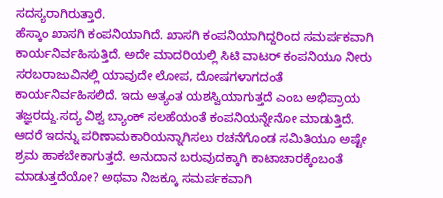ಸದಸ್ಯರಾಗಿರುತ್ತಾರೆ.
ಹೆಸ್ಕಾಂ ಖಾಸಗಿ ಕಂಪನಿಯಾಗಿದೆ. ಖಾಸಗಿ ಕಂಪನಿಯಾಗಿದ್ದರಿಂದ ಸಮರ್ಪಕವಾಗಿ ಕಾರ್ಯನಿರ್ವಹಿಸುತ್ತಿದೆ. ಅದೇ ಮಾದರಿಯಲ್ಲಿ ಸಿಟಿ ವಾಟರ್ ಕಂಪನಿಯೂ ನೀರು ಸರಬರಾಜುವಿನಲ್ಲಿ ಯಾವುದೇ ಲೋಪ, ದೋಷಗಳಾಗದಂತೆ ಕಾರ್ಯನಿರ್ವಹಿಸಲಿದೆ. ಇದು ಅತ್ಯಂತ ಯಶಸ್ವಿಯಾಗುತ್ತದೆ ಎಂಬ ಅಭಿಪ್ರಾಯ ತಜ್ಞರದ್ದು.ಸದ್ಯ ವಿಶ್ವ ಬ್ಯಾಂಕ್ ಸಲಹೆಯಂತೆ ಕಂಪನಿಯನ್ನೇನೋ ಮಾಡುತ್ತಿದೆ. ಆದರೆ ಇದನ್ನು ಪರಿಣಾಮಕಾರಿಯನ್ನಾಗಿಸಲು ರಚನೆಗೊಂಡ ಸಮಿತಿಯೂ ಅಷ್ಟೇ ಶ್ರಮ ಹಾಕಬೇಕಾಗುತ್ತದೆ. ಅನುದಾನ ಬರುವುದಕ್ಕಾಗಿ ಕಾಟಾಚಾರಕ್ಕೆಂಬಂತೆ ಮಾಡುತ್ತದೆಯೋ? ಅಥವಾ ನಿಜಕ್ಕೂ ಸಮರ್ಪಕವಾಗಿ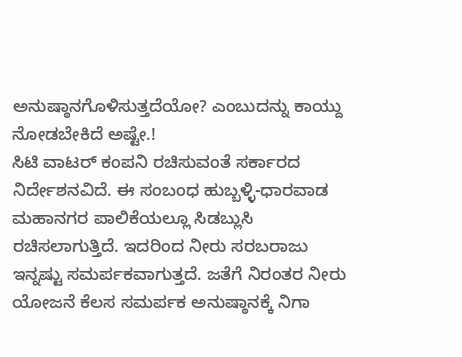ಅನುಷ್ಠಾನಗೊಳಿಸುತ್ತದೆಯೋ? ಎಂಬುದನ್ನು ಕಾಯ್ದು ನೋಡಬೇಕಿದೆ ಅಷ್ಟೇ.!
ಸಿಟಿ ವಾಟರ್ ಕಂಪನಿ ರಚಿಸುವಂತೆ ಸರ್ಕಾರದ ನಿರ್ದೇಶನವಿದೆ. ಈ ಸಂಬಂಧ ಹುಬ್ಬಳ್ಳಿ-ಧಾರವಾಡ ಮಹಾನಗರ ಪಾಲಿಕೆಯಲ್ಲೂ ಸಿಡಬ್ಲುಸಿ ರಚಿಸಲಾಗುತ್ತಿದೆ. ಇದರಿಂದ ನೀರು ಸರಬರಾಜು ಇನ್ನಷ್ಟು ಸಮರ್ಪಕವಾಗುತ್ತದೆ. ಜತೆಗೆ ನಿರಂತರ ನೀರು ಯೋಜನೆ ಕೆಲಸ ಸಮರ್ಪಕ ಅನುಷ್ಠಾನಕ್ಕೆ ನಿಗಾ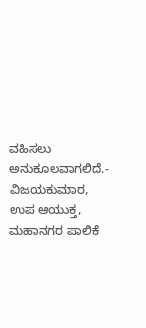ವಹಿಸಲು ಅನುಕೂಲವಾಗಲಿದೆ.- ವಿಜಯಕುಮಾರ, ಉಪ ಆಯುಕ್ತ, ಮಹಾನಗರ ಪಾಲಿಕೆ